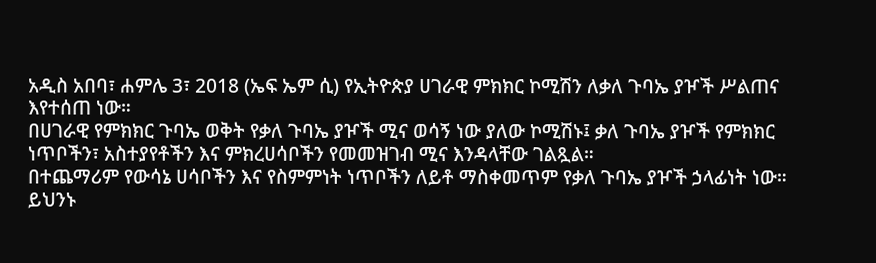አዲስ አበባ፣ ሐምሌ 3፣ 2018 (ኤፍ ኤም ሲ) የኢትዮጵያ ሀገራዊ ምክክር ኮሚሽን ለቃለ ጉባኤ ያዦች ሥልጠና እየተሰጠ ነው።
በሀገራዊ የምክክር ጉባኤ ወቅት የቃለ ጉባኤ ያዦች ሚና ወሳኝ ነው ያለው ኮሚሽኑ፤ ቃለ ጉባኤ ያዦች የምክክር ነጥቦችን፣ አስተያየቶችን እና ምክረሀሳቦችን የመመዝገብ ሚና እንዳላቸው ገልጿል።
በተጨማሪም የውሳኔ ሀሳቦችን እና የስምምነት ነጥቦችን ለይቶ ማስቀመጥም የቃለ ጉባኤ ያዦች ኃላፊነት ነው።
ይህንኑ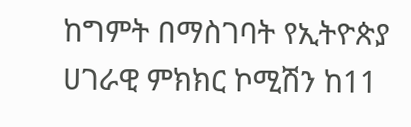ከግምት በማስገባት የኢትዮጵያ ሀገራዊ ምክክር ኮሚሽን ከ11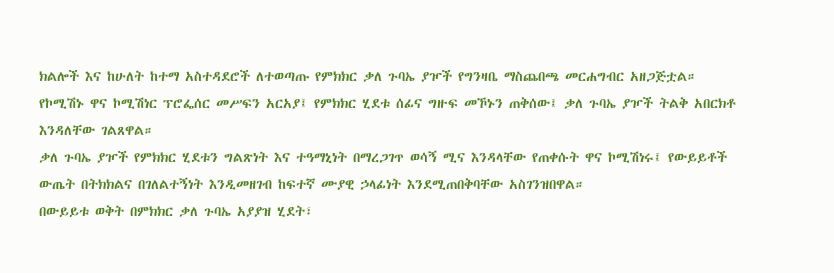ክልሎች እና ከሁለት ከተማ አስተዳደሮች ለተወጣጡ የምክክር ቃለ ጉባኤ ያዦች የግንዛቤ ማስጨበጫ መርሐግብር አዘጋጅቷል።
የኮሚሽኑ ዋና ኮሚሽነር ፕሮፌሰር መሥፍን አርአያ፤ የምክክር ሂደቱ ሰፊና ግዙፍ መኾኑን ጠቅሰው፤ ቃለ ጉባኤ ያዦች ትልቅ አበርክቶ እንዳለቸው ገልጸዋል።
ቃለ ጉባኤ ያዦች የምክክር ሂደቱን ግልጽነት እና ተዓማኒነት በማረጋገጥ ወሳኝ ሚና እንዳላቸው የጠቀሱት ዋና ኮሚሽነሩ፤ የውይይቶች ውጤት በትክክልና በገለልተኝነት እንዲመዘገብ ከፍተኛ ሙያዊ ኃላፊነት እንደሚጠበቅባቸው አስገንዝበዋል።
በውይይቱ ወቅት በምክክር ቃለ ጉባኤ አያያዝ ሂደት፣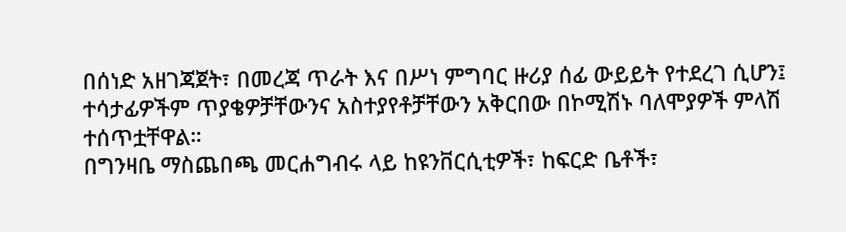በሰነድ አዘገጃጀት፣ በመረጃ ጥራት እና በሥነ ምግባር ዙሪያ ሰፊ ውይይት የተደረገ ሲሆን፤ ተሳታፊዎችም ጥያቄዎቻቸውንና አስተያየቶቻቸውን አቅርበው በኮሚሽኑ ባለሞያዎች ምላሽ ተሰጥቷቸዋል።
በግንዛቤ ማስጨበጫ መርሐግብሩ ላይ ከዩንቨርሲቲዎች፣ ከፍርድ ቤቶች፣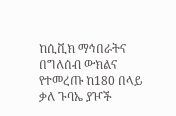ከሲቪክ ማኅበራትና በግለሰብ ውክልና የተመረጡ ከ180 በላይ ቃለ ጉባኤ ያዦች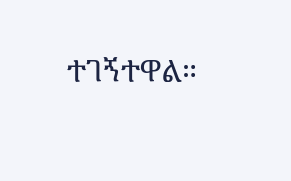ተገኝተዋል።